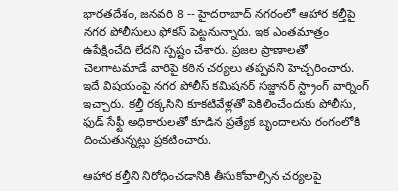భారతదేశం, జనవరి 8 -- హైదరాబాద్ నగరంలో ఆహార కల్తీపై నగర పోలీసులు ఫోకస్ పెట్టనున్నారు. ఇక ఎంతమాత్రం ఉపేక్షించేది లేదని స్పష్టం చేశారు. ప్రజల ప్రాణాలతో చెలగాటమాడే వారిపై కఠిన చర్యలు తప్పవని హెచ్చరించారు. ఇదే విషయంపై నగర పోలీస్‌ కమిషనర్‌ సజ్జానర్‌ స్ట్రాంగ్ వార్నింగ్ ఇచ్చారు. కల్తీ రక్కసిని కూకటివేళ్లతో పెకిలించేందుకు పోలీసు, ఫుడ్‌ సేఫ్టీ అధికారులతో కూడిన ప్రత్యేక బృందాలను రంగంలోకి దించుతున్నట్లు ప్రకటించారు.

ఆహార క‌ల్తీని నిరోధించ‌డానికి తీసుకోవాల్సిన చ‌ర్య‌లపై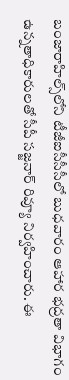బంజారాహిల్స్‌లోని టీజీఐసీసీసీలో బుధవారం ఆహార భద్రతా విభాగం ఉన్నతాధికారులతో సీపీ సజ్జనార్ రివ్యూ నిర్వహించారు. ఈ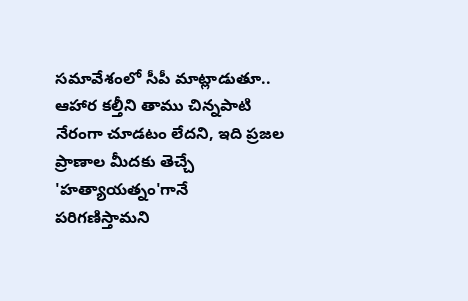సమావేశంలో సీపీ మాట్లాడుతూ.. ఆహార కల్తీని తాము చిన్నపాటి నేరంగా చూడటం లేదని, ఇది ప్రజల ప్రాణాల మీదకు తెచ్చే 'హత్యాయత్నం'గానే పరిగణిస్తామని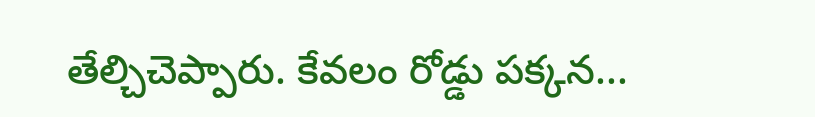తేల్చిచెప్పారు. కేవలం రోడ్డు పక్కన...